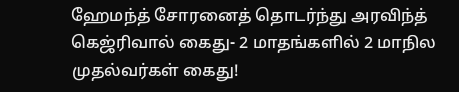ஹேமந்த் சோரனைத் தொடர்ந்து அரவிந்த் கெஜ்ரிவால் கைது- 2 மாதங்களில் 2 மாநில முதல்வர்கள் கைது!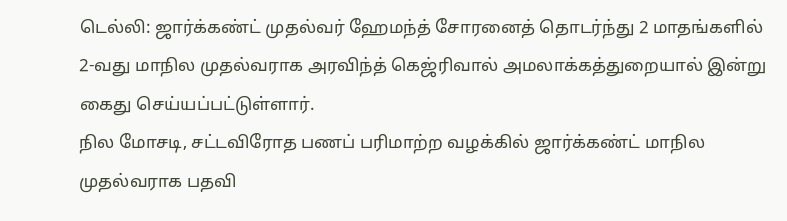டெல்லி: ஜார்க்கண்ட் முதல்வர் ஹேமந்த் சோரனைத் தொடர்ந்து 2 மாதங்களில் 2-வது மாநில முதல்வராக அரவிந்த் கெஜ்ரிவால் அமலாக்கத்துறையால் இன்று கைது செய்யப்பட்டுள்ளார்.
நில மோசடி, சட்டவிரோத பணப் பரிமாற்ற வழக்கில் ஜார்க்கண்ட் மாநில முதல்வராக பதவி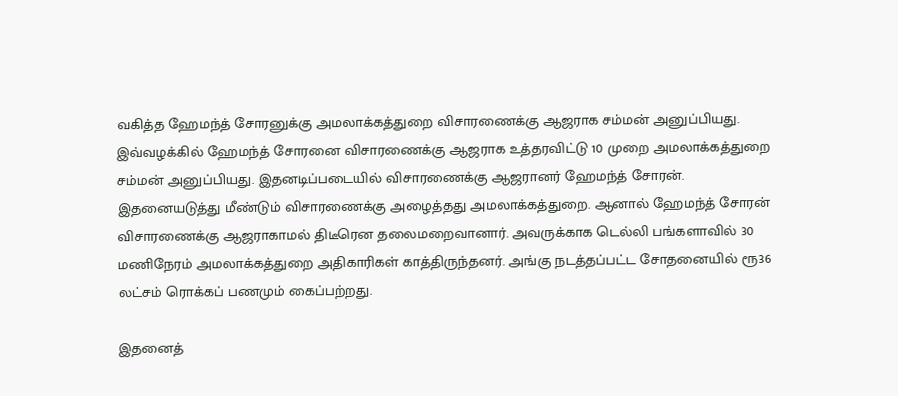வகித்த ஹேமந்த் சோரனுக்கு அமலாக்கத்துறை விசாரணைக்கு ஆஜராக சம்மன் அனுப்பியது. இவ்வழக்கில் ஹேமந்த் சோரனை விசாரணைக்கு ஆஜராக உத்தரவிட்டு 10 முறை அமலாக்கத்துறை சம்மன் அனுப்பியது. இதனடிப்படையில் விசாரணைக்கு ஆஜரானர் ஹேமந்த் சோரன். இதனையடுத்து மீண்டும் விசாரணைக்கு அழைத்தது அமலாக்கத்துறை. ஆனால் ஹேமந்த் சோரன் விசாரணைக்கு ஆஜராகாமல் திடீரென தலைமறைவானார். அவருக்காக டெல்லி பங்களாவில் 30 மணிநேரம் அமலாக்கத்துறை அதிகாரிகள் காத்திருந்தனர். அங்கு நடத்தப்பட்ட சோதனையில் ரூ36 லட்சம் ரொக்கப் பணமும் கைப்பற்றது.

இதனைத்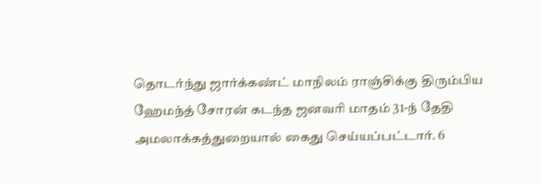தொடர்ந்து ஜார்க்கண்ட் மாநிலம் ராஞ்சிக்கு திரும்பிய ஹேமந்த் சோரன் கடந்த ஜனவரி மாதம் 31-ந் தேதி அமலாக்கத்துறையால் கைது செய்யப்பட்டார். 6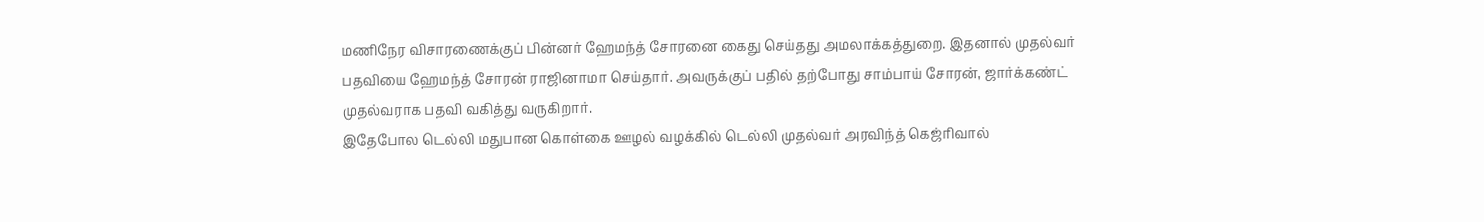மணிநேர விசாரணைக்குப் பின்னர் ஹேமந்த் சோரனை கைது செய்தது அமலாக்கத்துறை. இதனால் முதல்வர் பதவியை ஹேமந்த் சோரன் ராஜினாமா செய்தார். அவருக்குப் பதில் தற்போது சாம்பாய் சோரன், ஜார்க்கண்ட் முதல்வராக பதவி வகித்து வருகிறார்.
இதேபோல டெல்லி மதுபான கொள்கை ஊழல் வழக்கில் டெல்லி முதல்வர் அரவிந்த் கெஜ்ரிவால்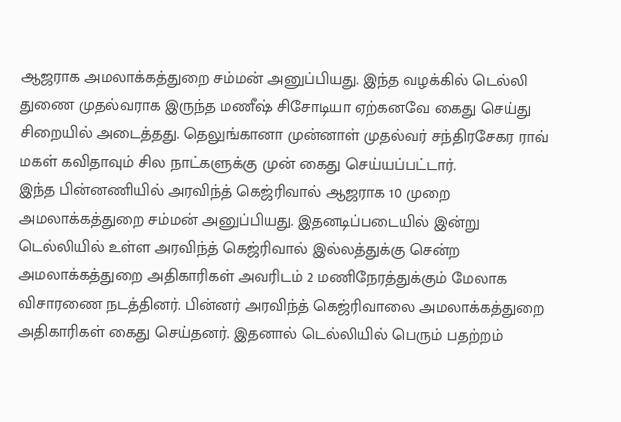ஆஜராக அமலாக்கத்துறை சம்மன் அனுப்பியது. இந்த வழக்கில் டெல்லி துணை முதல்வராக இருந்த மணீஷ் சிசோடியா ஏற்கனவே கைது செய்து சிறையில் அடைத்தது. தெலுங்கானா முன்னாள் முதல்வர் சந்திரசேகர ராவ் மகள் கவிதாவும் சில நாட்களுக்கு முன் கைது செய்யப்பட்டார்.
இந்த பின்னணியில் அரவிந்த் கெஜ்ரிவால் ஆஜராக 10 முறை அமலாக்கத்துறை சம்மன் அனுப்பியது. இதனடிப்படையில் இன்று டெல்லியில் உள்ள அரவிந்த் கெஜ்ரிவால் இல்லத்துக்கு சென்ற அமலாக்கத்துறை அதிகாரிகள் அவரிடம் 2 மணிநேரத்துக்கும் மேலாக விசாரணை நடத்தினர். பின்னர் அரவிந்த் கெஜ்ரிவாலை அமலாக்கத்துறை அதிகாரிகள் கைது செய்தனர். இதனால் டெல்லியில் பெரும் பதற்றம்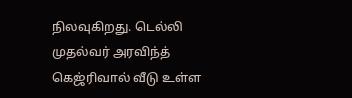நிலவுகிறது. டெல்லி முதல்வர் அரவிந்த் கெஜ்ரிவால் வீடு உள்ள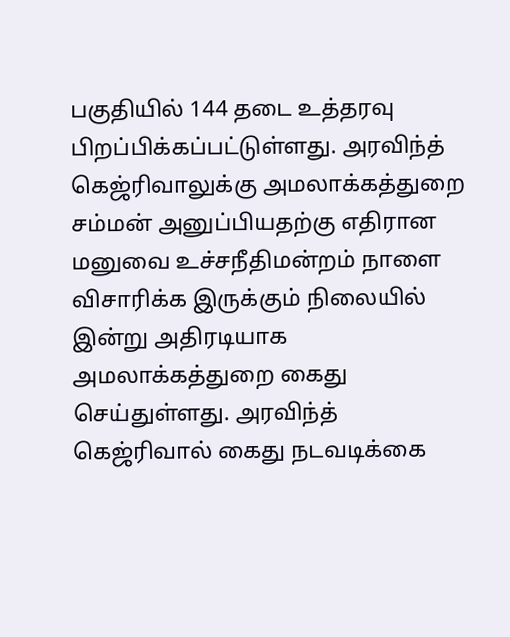பகுதியில் 144 தடை உத்தரவு பிறப்பிக்கப்பட்டுள்ளது. அரவிந்த் கெஜ்ரிவாலுக்கு அமலாக்கத்துறை சம்மன் அனுப்பியதற்கு எதிரான மனுவை உச்சநீதிமன்றம் நாளை விசாரிக்க இருக்கும் நிலையில் இன்று அதிரடியாக அமலாக்கத்துறை கைது செய்துள்ளது. அரவிந்த் கெஜ்ரிவால் கைது நடவடிக்கை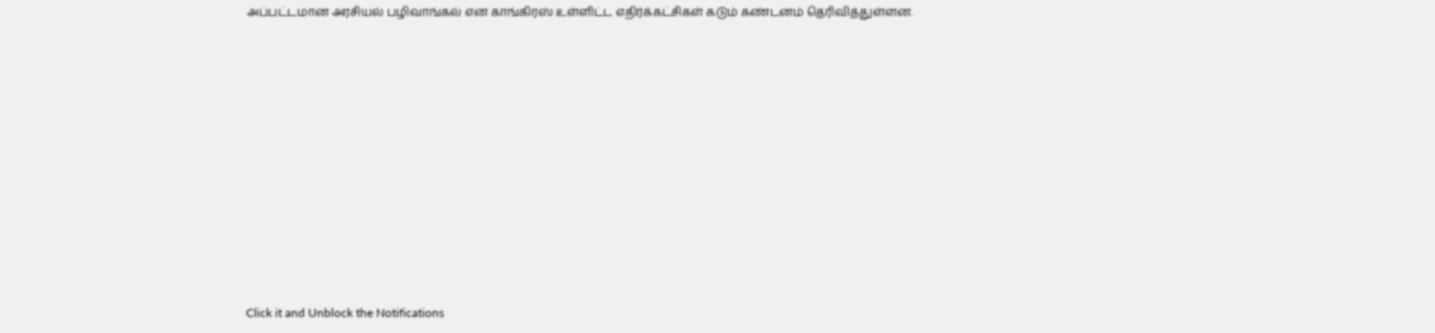அப்பட்டமான அரசியல் பழிவாங்கல் என காங்கிரஸ் உள்ளிட்ட எதிர்க்கட்சிகள் கடும் கண்டனம் தெரிவித்துள்ளன.












Click it and Unblock the Notifications